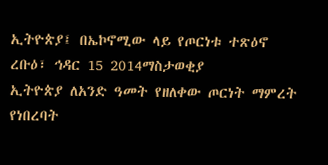ኢትዮጵያ፤ በኤኮኖሚው ላይ የጦርነቱ ተጽዕኖ
ረቡዕ፣ ኅዳር 15 2014ማስታወቂያ
ኢትዮጵያ ለአንድ ዓመት የዘለቀው ጦርነት ማምረት የነበረባት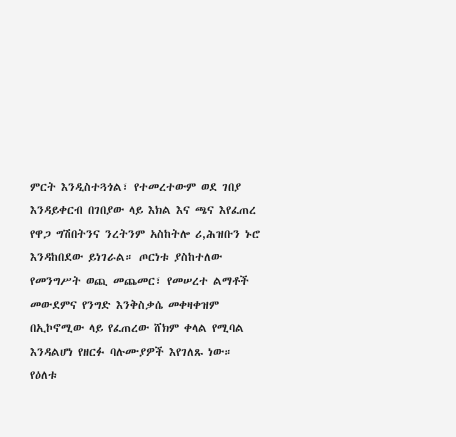ምርት እንዲስተጓጎል፣ የተመረተውም ወደ ገበያ እንዳይቀርብ በገበያው ላይ እክል እና ጫና እየፈጠረ የዋጋ ግሽበትንና ንረትንም አስከትሎ ሪ,ሕዝቡን ኑሮ እንዳከበደው ይነገራል። ጦርነቱ ያስከተለው የመንግሥት ወጪ መጨመር፣ የመሠረተ ልማቶች መውደምና የንግድ እንቅስቃሴ መቀዛቀዝም በኢኮኖሚው ላይ የፈጠረው ሸክም ቀላል የሚባል እንዳልሆነ የዘርፉ ባሉሙያዎች እየገለጹ ነው። የዕለቱ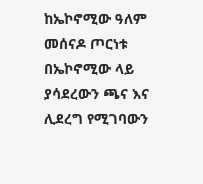ከኤኮኖሚው ዓለም መሰናዶ ጦርነቱ በኤኮኖሚው ላይ ያሳደረውን ጫና እና ሊደረግ የሚገባውን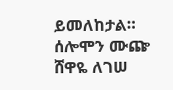ይመለከታል።
ሰሎሞን ሙጬ
ሸዋዬ ለገሠ